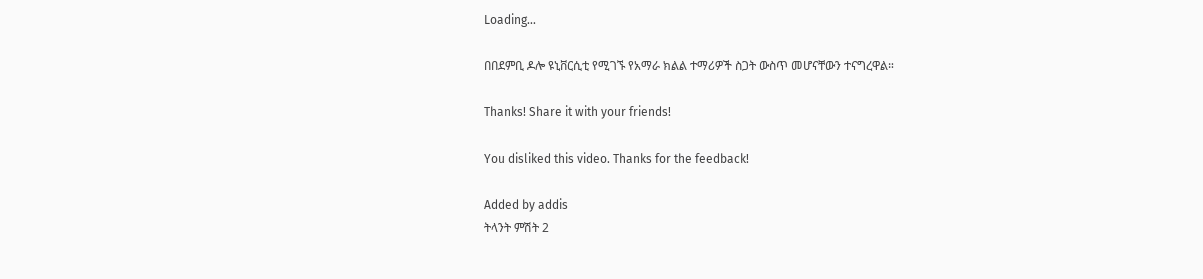Loading...

በበደምቢ ዶሎ ዩኒቨርሲቲ የሚገኙ የአማራ ክልል ተማሪዎች ስጋት ውስጥ መሆናቸውን ተናግረዋል።

Thanks! Share it with your friends!

You disliked this video. Thanks for the feedback!

Added by addis
ትላንት ምሽት 2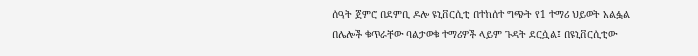ሰዓት ጀምሮ በደምቢ ዶሎ ዩኒቨርሲቲ በተከሰተ ግጭት የ1 ተማሪ ህይወት አልፏል በሌሎች ቁጥራቸው ባልታወቁ ተማሪዎች ላይም ጉዳት ደርሷል፤ በዩኒቨርሲቲው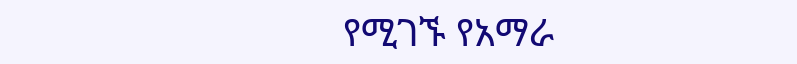የሚገኙ የአማራ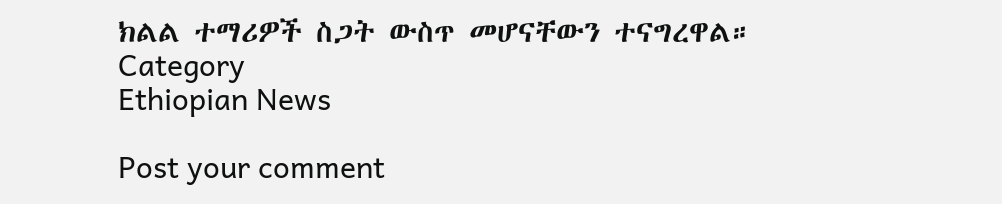ክልል ተማሪዎች ስጋት ውስጥ መሆናቸውን ተናግረዋል።
Category
Ethiopian News

Post your comment